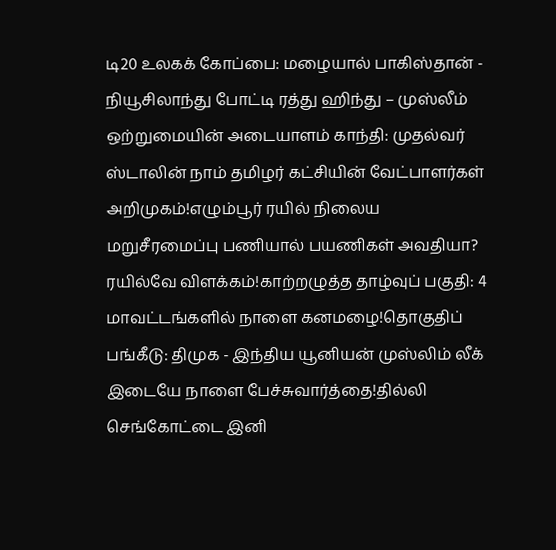டி20 உலகக் கோப்பை: மழையால் பாகிஸ்தான் - நியூசிலாந்து போட்டி ரத்து ஹிந்து – முஸ்லீம் ஒற்றுமையின் அடையாளம் காந்தி: முதல்வர் ஸ்டாலின் நாம் தமிழர் கட்சியின் வேட்பாளர்கள் அறிமுகம்!எழும்பூர் ரயில் நிலைய மறுசீரமைப்பு பணியால் பயணிகள் அவதியா? ரயில்வே விளக்கம்!காற்றழுத்த தாழ்வுப் பகுதி: 4 மாவட்டங்களில் நாளை கனமழை!தொகுதிப் பங்கீடு: திமுக - இந்திய யூனியன் முஸ்லிம் லீக் இடையே நாளை பேச்சுவார்த்தை!தில்லி செங்கோட்டை இனி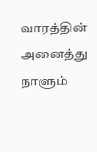வாரத்தின் அனைத்து நாளும்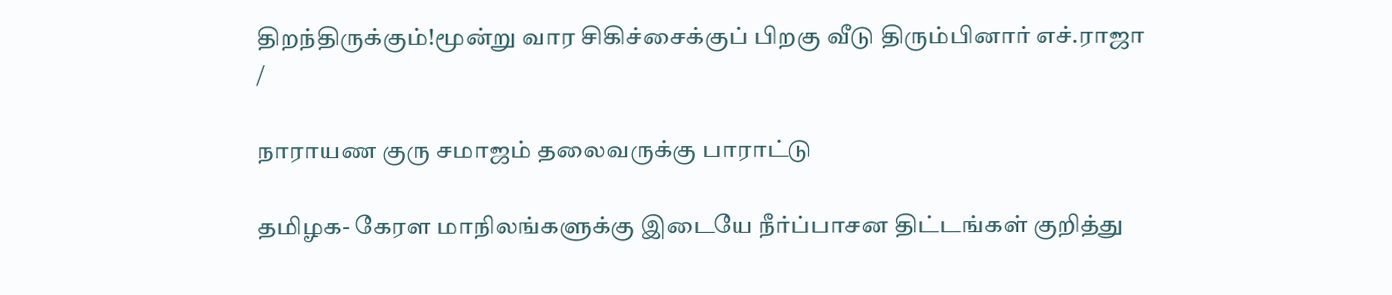திறந்திருக்கும்!மூன்று வார சிகிச்சைக்குப் பிறகு வீடு திரும்பினார் எச்.ராஜா
/

நாராயண குரு சமாஜம் தலைவருக்கு பாராட்டு

தமிழக- கேரள மாநிலங்களுக்கு இடையே நீர்ப்பாசன திட்டங்கள் குறித்து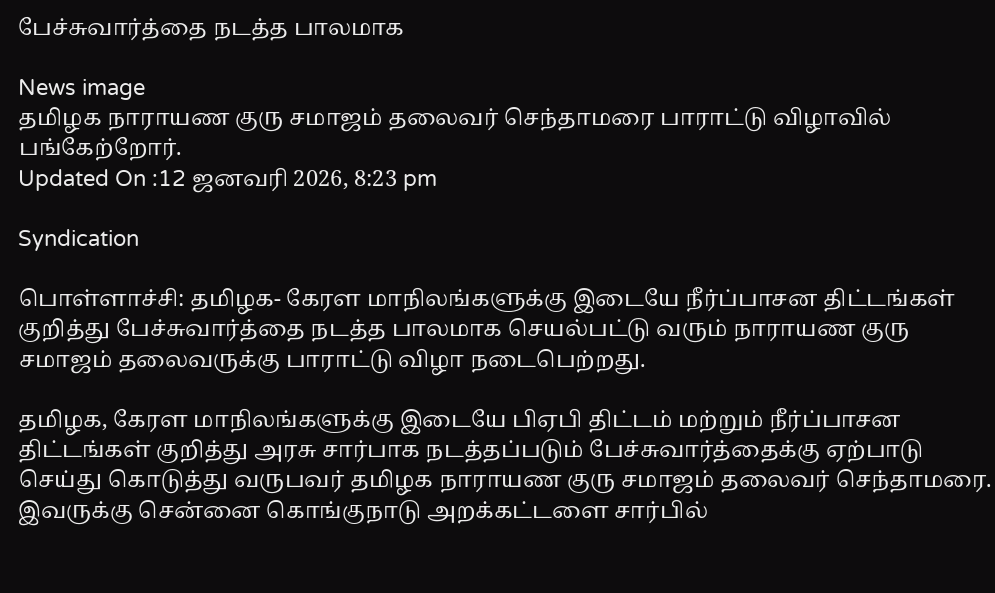பேச்சுவார்த்தை நடத்த பாலமாக

News image
தமிழக நாராயண குரு சமாஜம் தலைவர் செந்தாமரை பாராட்டு விழாவில் பங்கேற்றோர்.
Updated On :12 ஜனவரி 2026, 8:23 pm

Syndication

பொள்ளாச்சி: தமிழக- கேரள மாநிலங்களுக்கு இடையே நீர்ப்பாசன திட்டங்கள் குறித்து பேச்சுவார்த்தை நடத்த பாலமாக செயல்பட்டு வரும் நாராயண குரு சமாஜம் தலைவருக்கு பாராட்டு விழா நடைபெற்றது.

தமிழக, கேரள மாநிலங்களுக்கு இடையே பிஏபி திட்டம் மற்றும் நீர்ப்பாசன திட்டங்கள் குறித்து அரசு சார்பாக நடத்தப்படும் பேச்சுவார்த்தைக்கு ஏற்பாடு செய்து கொடுத்து வருபவர் தமிழக நாராயண குரு சமாஜம் தலைவர் செந்தாமரை. இவருக்கு சென்னை கொங்குநாடு அறக்கட்டளை சார்பில்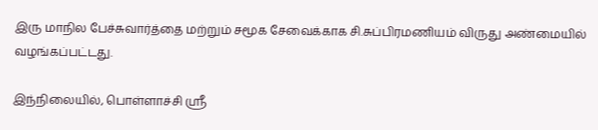இரு மாநில பேச்சுவார்த்தை மற்றும் சமூக சேவைக்காக சி.சுப்பிரமணியம் விருது அண்மையில் வழங்கப்பட்டது.

இந்நிலையில், பொள்ளாச்சி ஸ்ரீ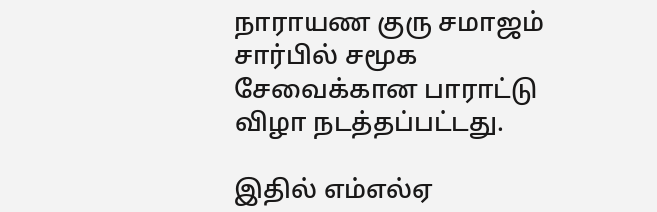நாராயண குரு சமாஜம் சார்பில் சமூக சேவைக்கான பாராட்டு விழா நடத்தப்பட்டது.

இதில் எம்எல்ஏ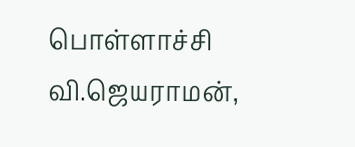பொள்ளாச்சி வி.ஜெயராமன்,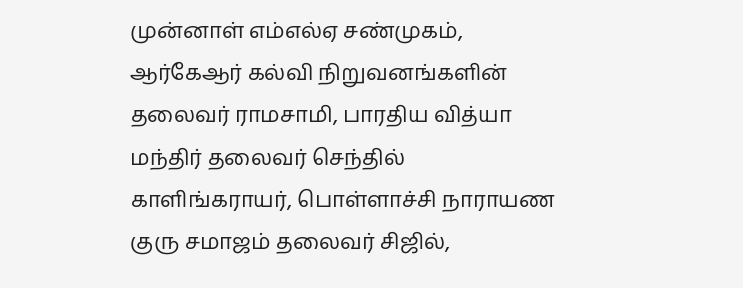முன்னாள் எம்எல்ஏ சண்முகம், ஆர்கேஆர் கல்வி நிறுவனங்களின் தலைவர் ராமசாமி, பாரதிய வித்யா மந்திர் தலைவர் செந்தில் காளிங்கராயர், பொள்ளாச்சி நாராயண குரு சமாஜம் தலைவர் சிஜில்,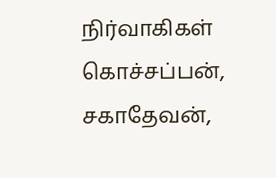நிர்வாகிகள் கொச்சப்பன், சகாதேவன்,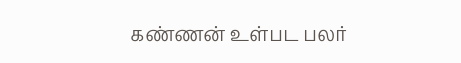கண்ணன் உள்பட பலர்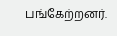பங்கேற்றனர்.